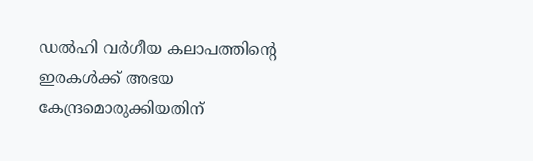ഡല്‍ഹി വർഗീയ കലാപത്തിന്റെ  ഇരകൾക്ക് അഭയ കേന്ദ്രമൊരുക്കിയതിന്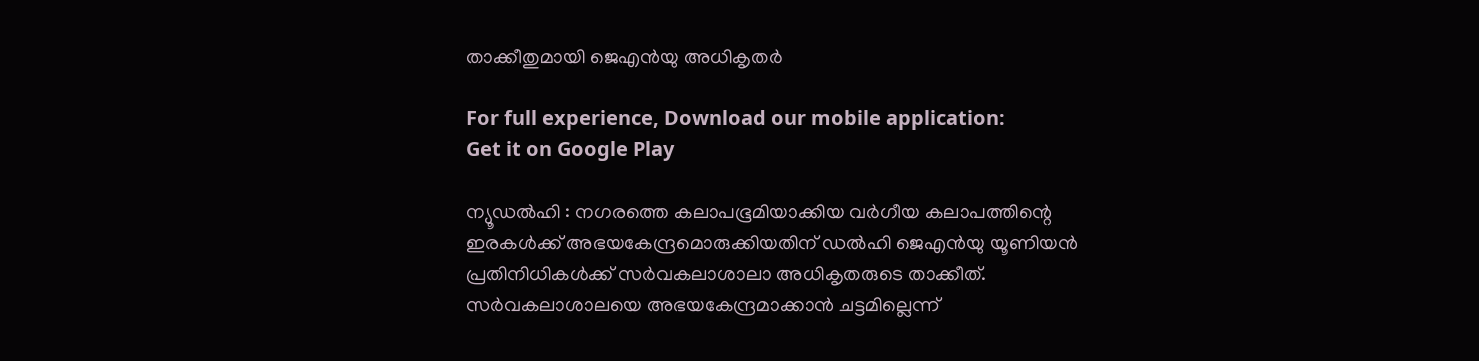താക്കീതുമായി ജെഎൻയു അധികൃതർ

For full experience, Download our mobile application:
Get it on Google Play

ന്യൂഡൽഹി : നഗരത്തെ കലാപഭൂമിയാക്കിയ വർഗീയ കലാപത്തിന്റെ  ഇരകൾക്ക് അഭയകേന്ദ്രമൊരുക്കിയതിന് ഡൽഹി ജെഎൻയു യൂണിയൻ പ്രതിനിധികൾക്ക് സർവകലാശാലാ അധികൃതരുടെ താക്കീത്. സർവകലാശാലയെ അഭയകേന്ദ്രമാക്കാൻ ചട്ടമില്ലെന്ന്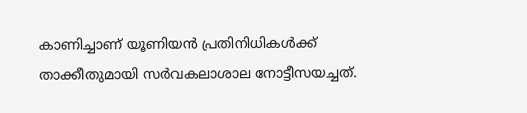കാണിച്ചാണ് യൂണിയൻ പ്രതിനിധികൾക്ക് താക്കീതുമായി സർവകലാശാല നോട്ടീസയച്ചത്.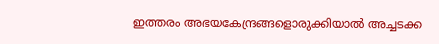ഇത്തരം അഭയകേന്ദ്രങ്ങളൊരുക്കിയാൽ അച്ചടക്ക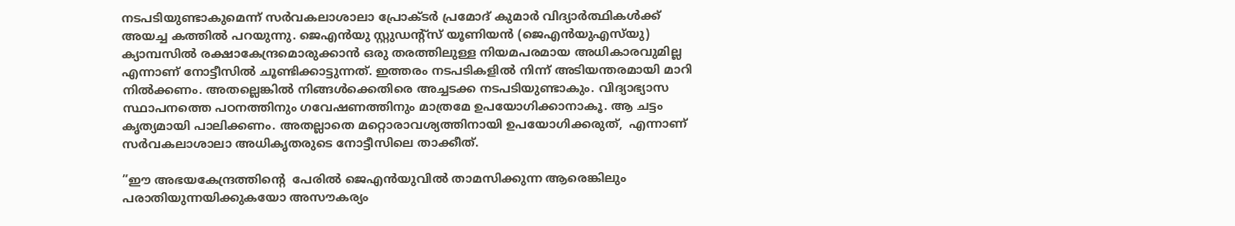നടപടിയുണ്ടാകുമെന്ന് സർവകലാശാലാ പ്രോക്ടർ പ്രമോദ് കുമാർ വിദ്യാർത്ഥികൾക്ക് അയച്ച കത്തിൽ പറയുന്നു. ജെഎൻയു സ്റ്റുഡന്‍റ്സ് യൂണിയൻ (ജെഎൻയുഎസ്‍യു) ക്യാമ്പസിൽ രക്ഷാകേന്ദ്രമൊരുക്കാൻ ഒരു തരത്തിലുള്ള നിയമപരമായ അധികാരവുമില്ല എന്നാണ് നോട്ടീസിൽ ചൂണ്ടിക്കാട്ടുന്നത്. ഇത്തരം നടപടികളിൽ നിന്ന് അടിയന്തരമായി മാറി നിൽക്കണം. അതല്ലെങ്കിൽ നിങ്ങൾക്കെതിരെ അച്ചടക്ക നടപടിയുണ്ടാകും. വിദ്യാഭ്യാസ സ്ഥാപനത്തെ പഠനത്തിനും ഗവേഷണത്തിനും മാത്രമേ ഉപയോഗിക്കാനാകൂ. ആ ചട്ടം കൃത്യമായി പാലിക്കണം. അതല്ലാതെ മറ്റൊരാവശ്യത്തിനായി ഉപയോഗിക്കരുത്,  എന്നാണ്  സർവകലാശാലാ അധികൃതരുടെ നോട്ടീസിലെ താക്കീത്.

”ഈ അഭയകേന്ദ്രത്തിന്റെ  പേരിൽ ജെഎൻയുവിൽ താമസിക്കുന്ന ആരെങ്കിലും പരാതിയുന്നയിക്കുകയോ അസൗകര്യം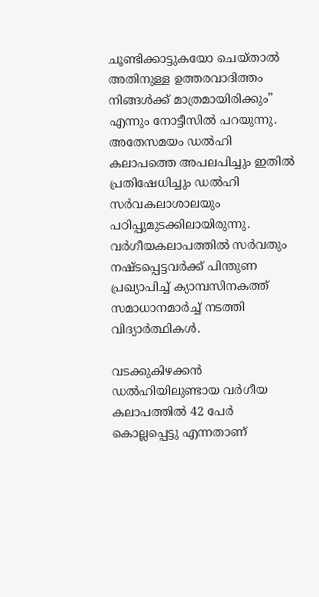ചൂണ്ടിക്കാട്ടുകയോ ചെയ്താൽ അതിനുള്ള ഉത്തരവാദിത്തം നിങ്ങൾക്ക് മാത്രമായിരിക്കും” എന്നും നോട്ടീസിൽ പറയുന്നു. അതേസമയം ഡൽഹി കലാപത്തെ അപലപിച്ചും ഇതിൽ പ്രതിഷേധിച്ചും ഡൽഹി സർവകലാശാലയും പഠിപ്പുമുടക്കിലായിരുന്നു. വർഗീയകലാപത്തിൽ സർവതും നഷ്ടപ്പെട്ടവർക്ക് പിന്തുണ പ്രഖ്യാപിച്ച് ക്യാമ്പസിനകത്ത് സമാധാനമാർച്ച് നടത്തി വിദ്യാർത്ഥികൾ.

വടക്കുകിഴക്കൻ ഡൽഹിയിലുണ്ടായ വർഗീയ കലാപത്തിൽ 42 പേർ കൊല്ലപ്പെട്ടു എന്നതാണ്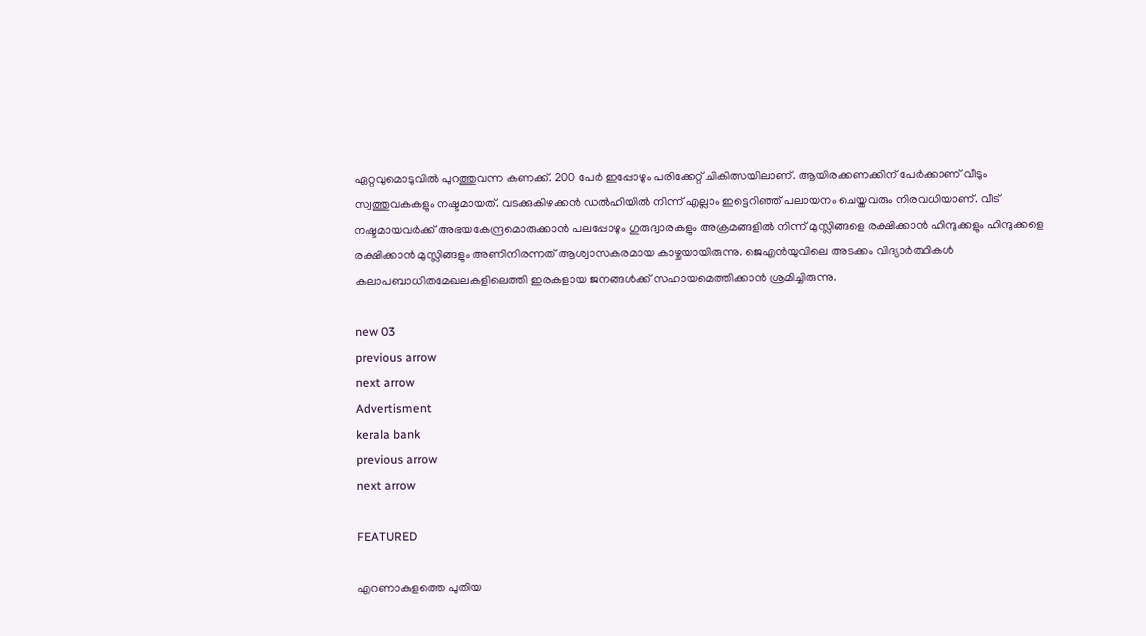ഏറ്റവുമൊടുവിൽ പുറത്തുവന്ന കണക്ക്. 200 പേർ ഇപ്പോഴും പരിക്കേറ്റ് ചികിത്സയിലാണ്. ആയിരക്കണക്കിന് പേർക്കാണ് വീടും സ്വത്തുവകകളും നഷ്ടമായത്. വടക്കുകിഴക്കൻ ഡൽഹിയിൽ നിന്ന് എല്ലാം ഇട്ടെറിഞ്ഞ് പലായനം ചെയ്തവരും നിരവധിയാണ്. വീട് നഷ്ടമായവർക്ക് അഭയകേന്ദ്രമൊരുക്കാൻ പലപ്പോഴും ഗുരുദ്വാരകളും അക്രമങ്ങളിൽ നിന്ന് മുസ്ലിങ്ങളെ രക്ഷിക്കാൻ ഹിന്ദുക്കളും ഹിന്ദുക്കളെ രക്ഷിക്കാൻ മുസ്ലിങ്ങളും അണിനിരന്നത് ആശ്വാസകരമായ കാഴ്ചയായിരുന്നു. ജെഎൻയുവിലെ അടക്കം വിദ്യാർത്ഥികൾ കലാപബാധിതമേഖലകളിലെത്തി ഇരകളായ ജനങ്ങൾക്ക് സഹായമെത്തിക്കാൻ ശ്രമിച്ചിരുന്നു.

new 03
previous arrow
next arrow
Advertisment
kerala bank
previous arrow
next arrow

FEATURED

എറണാകുളത്തെ പുതിയ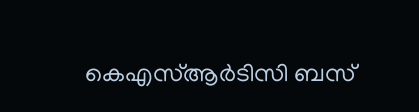കെഎസ്ആർടിസി ബസ്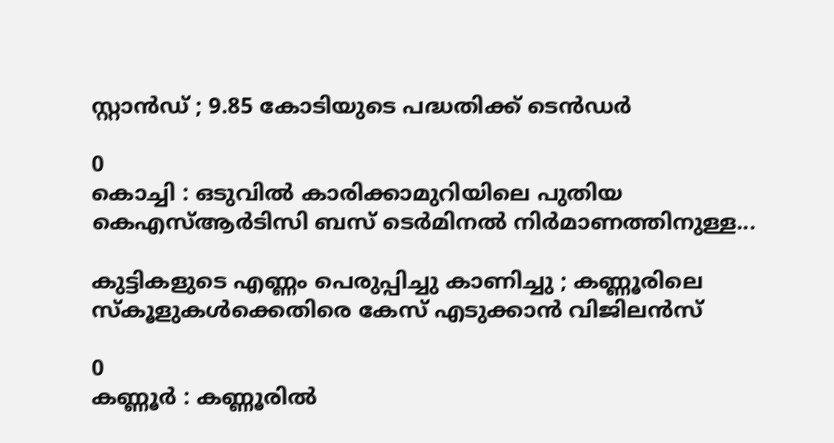സ്റ്റാൻഡ് ; 9.85 കോടിയുടെ പദ്ധതിക്ക് ടെൻ‌ഡർ

0
കൊച്ചി : ഒടുവിൽ കാരിക്കാമുറിയിലെ പുതിയ കെഎസ്ആർടിസി ബസ് ടെർമിനൽ നിർമാണത്തിനുള്ള...

കുട്ടികളുടെ എണ്ണം പെരുപ്പിച്ചു കാണിച്ചു ; കണ്ണൂരിലെ സ്കൂളുകൾക്കെതിരെ കേസ് എടുക്കാൻ വിജിലൻസ്

0
കണ്ണൂർ : കണ്ണൂരിൽ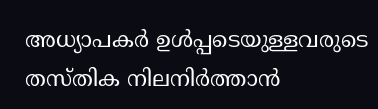അധ്യാപകർ ഉൾപ്പടെയുള്ളവരുടെ തസ്തിക നിലനിർത്താൻ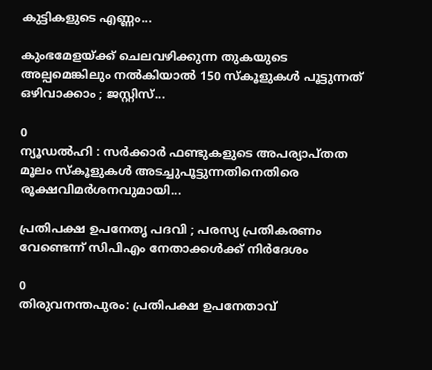കുട്ടികളുടെ എണ്ണം...

കുംഭമേളയ്ക്ക് ചെലവഴിക്കുന്ന തുകയുടെ അല്പമെങ്കിലും നൽകിയാൽ 150 സ്കൂളുകൾ പൂട്ടുന്നത് ഒഴിവാക്കാം ; ജസ്റ്റിസ്...

0
ന്യൂഡൽഹി : സർക്കാർ ഫണ്ടുകളുടെ അപര്യാപ്തത മൂലം സ്കൂളുകൾ അടച്ചുപൂട്ടുന്നതിനെതിരെ രൂക്ഷവിമർശനവുമായി...

പ്രതിപക്ഷ ഉപനേതൃ പദവി ; പരസ്യ പ്രതികരണം വേണ്ടെന്ന് സിപിഎം നേതാക്കൾക്ക് നിർദേശം

0
തിരുവനന്തപുരം: പ്രതിപക്ഷ ഉപനേതാവ്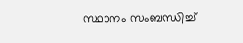സ്ഥാനം സംബന്ധിച്ച്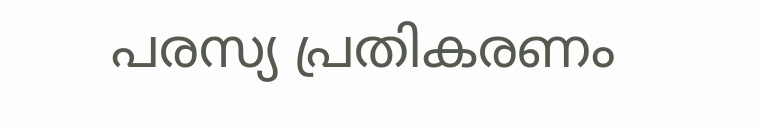പരസ്യ പ്രതികരണം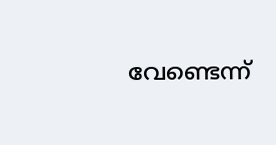വേണ്ടെന്ന്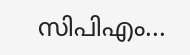സിപിഎം...